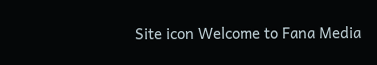Site icon Welcome to Fana Media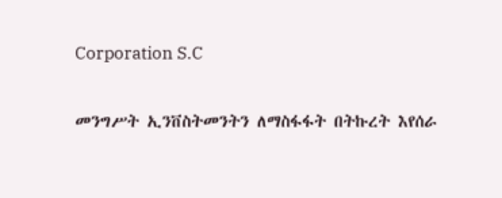Corporation S.C

መንግሥት ኢንቨስትመንትን ለማስፋፋት በትኩረት እየሰራ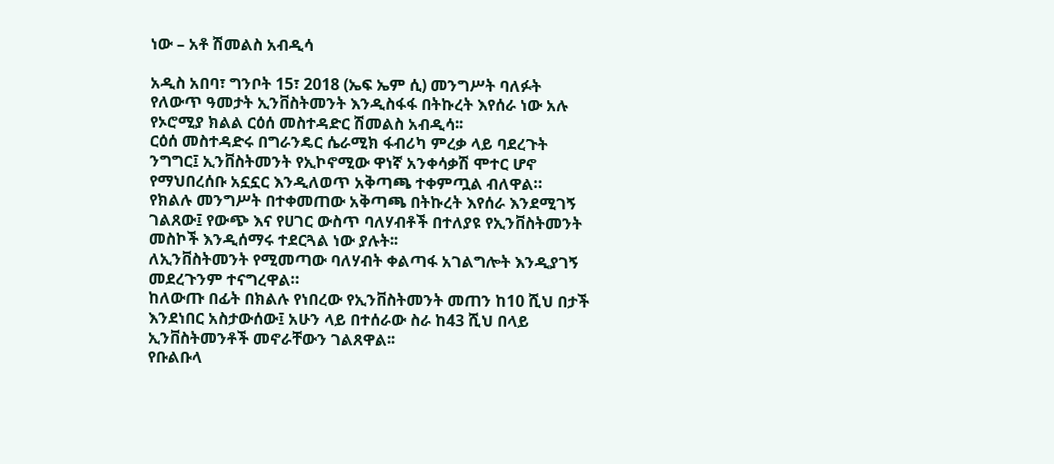ነው – አቶ ሽመልስ አብዲሳ

አዲስ አበባ፣ ግንቦት 15፣ 2018 (ኤፍ ኤም ሲ) መንግሥት ባለፉት የለውጥ ዓመታት ኢንቨስትመንት እንዲስፋፋ በትኩረት እየሰራ ነው አሉ የኦሮሚያ ክልል ርዕሰ መስተዳድር ሽመልስ አብዲሳ፡፡
ርዕሰ መስተዳድሩ በግራንዴር ሴራሚክ ፋብሪካ ምረቃ ላይ ባደረጉት ንግግር፤ ኢንቨስትመንት የኢኮኖሚው ዋነኛ አንቀሳቃሽ ሞተር ሆኖ የማህበረሰቡ አኗኗር እንዲለወጥ አቅጣጫ ተቀምጧል ብለዋል።
የክልሉ መንግሥት በተቀመጠው አቅጣጫ በትኩረት እየሰራ እንደሚገኝ ገልጸው፤ የውጭ እና የሀገር ውስጥ ባለሃብቶች በተለያዩ የኢንቨስትመንት መስኮች እንዲሰማሩ ተደርጓል ነው ያሉት፡፡
ለኢንቨስትመንት የሚመጣው ባለሃብት ቀልጣፋ አገልግሎት እንዲያገኝ መደረጉንም ተናግረዋል።
ከለውጡ በፊት በክልሉ የነበረው የኢንቨስትመንት መጠን ከ10 ሺህ በታች እንደነበር አስታውሰው፤ አሁን ላይ በተሰራው ስራ ከ43 ሺህ በላይ ኢንቨስትመንቶች መኖራቸውን ገልጸዋል፡፡
የቡልቡላ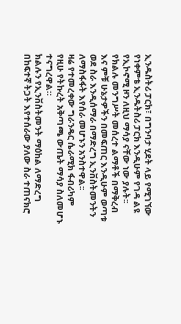ኢንዱስትሪ ፓርክ፣ በግንባታ ሂደት ላይ የሚገኘው የነቀምቴ ኢንዱትስሪ ፓርክ እንዲሁም የገዳ ልዩ የኢኮኖሚ ዞን ለዚህ ማሳያ ናቸው ነው ያሉት፡፡
የክልሉ መንግሥት መሰረተ ልማቶች በማቅረብ እና ምቹ ሁኔታዎችን በመፍጠር እንዲሁም ወጣቱ ወደ ስራ እንዲሰማራ በማድረግ ኢንቨስትመንትን ለማስፋፋት እየሰራ መሆኑን አንስተዋል፡፡
ዛሬ የተመረቀው ግራንዴር ሴራሚክ ፋብሪካም የዚሁ የትኩረት አቅጣጫ ውጤት ማሳያ ስለመሆኑ ተናግረዋል።
ክልሉን የኢንቨስትመንት ማዕከል ለማድረግ በከፍተኛ ትጋት እየተሰራው ያለው ስራ ተጠናክሮ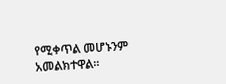የሚቀጥል መሆኑንም አመልክተዋል።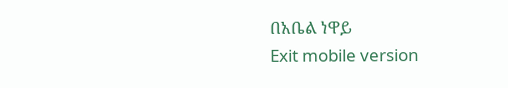በአቤል ነዋይ
Exit mobile version